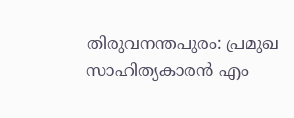തിരുവനന്തപുരം: പ്രമുഖ സാഹിത്യകാരൻ എം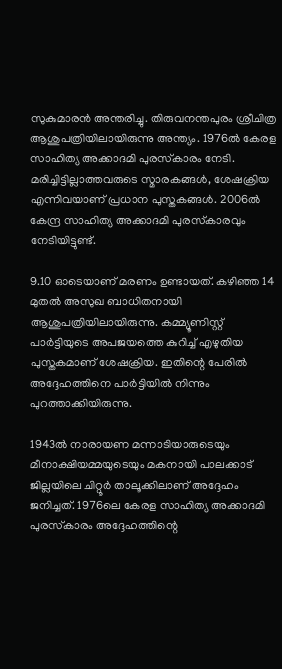സുകുമാരൻ അന്തരിച്ചു. തിരുവനന്തപുരം ശ്രീചിത്ര ആശുപത്രിയിലായിരുന്നു അന്ത്യം. 1976ൽ കേരള സാഹിത്യ അക്കാദമി പുരസ്‌കാരം നേടി. മരിച്ചിട്ടില്ലാത്തവരുടെ സ്മാരകങ്ങൾ, ശേഷക്രിയ എന്നിവയാണ് പ്രധാന പുസ്തകങ്ങൾ. 2006ൽ കേന്ദ്ര സാഹിത്യ അക്കാദമി പുരസ്‌കാരവും നേടിയിട്ടുണ്ട്.

9.10 ഓടെയാണ് മരണം ഉണ്ടായത്. കഴിഞ്ഞ 14 മുതൽ അസുഖ ബാധിതനായി ആശുപത്രിയിലായിരുന്നു. കമ്മ്യൂണിസ്റ്റ് പാർട്ടിയുടെ അപജയത്തെ കുറിച്ച് എഴുതിയ പുസ്തകമാണ് ശേഷക്രിയ. ഇതിന്റെ പേരിൽ അദ്ദേഹത്തിനെ പാർട്ടിയിൽ നിന്നും പുറത്താക്കിയിരുന്നു.

1943ൽ നാരായണ മന്നാടിയാരുടെയും മീനാക്ഷിയമ്മയുടെയും മകനായി പാലക്കാട് ജില്ലയിലെ ചിറ്റൂർ താലൂക്കിലാണ് അദ്ദേഹം ജനിച്ചത്. 1976ലെ കേരള സാഹിത്യ അക്കാദമി പുരസ്‌കാരം അദ്ദേഹത്തിന്റെ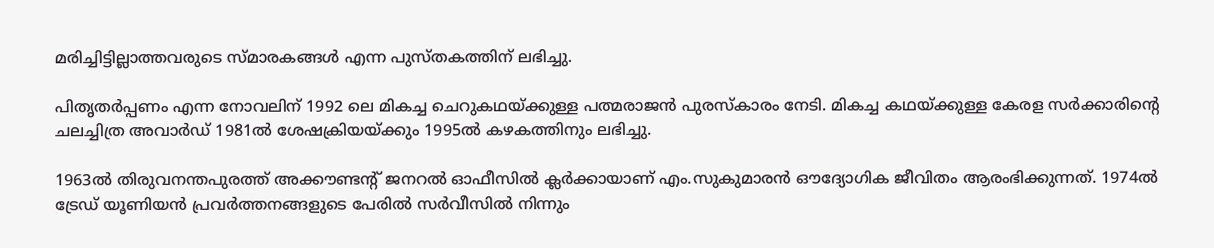മരിച്ചിട്ടില്ലാത്തവരുടെ സ്മാരകങ്ങൾ എന്ന പുസ്തകത്തിന് ലഭിച്ചു.

പിതൃതർപ്പണം എന്ന നോവലിന് 1992 ലെ മികച്ച ചെറുകഥയ്ക്കുള്ള പത്മരാജൻ പുരസ്‌കാരം നേടി. മികച്ച കഥയ്ക്കുള്ള കേരള സർക്കാരിന്റെ ചലച്ചിത്ര അവാർഡ് 1981ൽ ശേഷക്രിയയ്ക്കും 1995ൽ കഴകത്തിനും ലഭിച്ചു.

1963ൽ തിരുവനന്തപുരത്ത് അക്കൗണ്ടന്റ് ജനറൽ ഓഫീസിൽ ക്ലർക്കായാണ് എം.സുകുമാരൻ ഔദ്യോഗിക ജീവിതം ആരംഭിക്കുന്നത്. 1974ൽ ട്രേഡ് യൂണിയൻ പ്രവർത്തനങ്ങളുടെ പേരിൽ സർവീസിൽ നിന്നും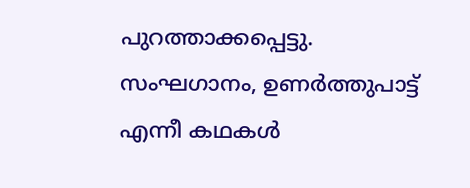പുറത്താക്കപ്പെട്ടു. സംഘഗാനം, ഉണർത്തുപാട്ട് എന്നീ കഥകൾ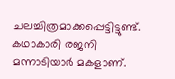ചലച്ചിത്രമാക്കപ്പെട്ടിട്ടുണ്ട്. കഥാകാരി രജനി മന്നാടിയാർ മകളാണ്.